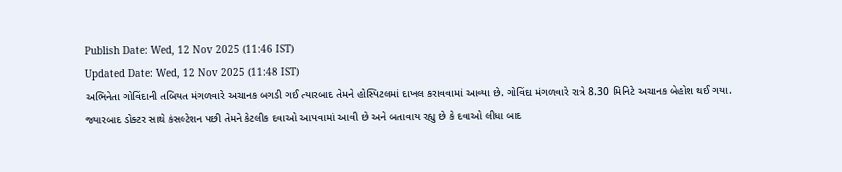Publish Date: Wed, 12 Nov 2025 (11:46 IST)
Updated Date: Wed, 12 Nov 2025 (11:48 IST)
અભિનેતા ગોવિંદાની તબિયત મંગળવારે અચાનક બગડી ગઈ ત્યારબાદ તેમને હોસ્પિટલમાં દાખલ કરાવવામાં આવ્યા છે. ગોવિંદા મંગળવારે રાત્રે 8.30 મિનિટે અચાનક બેહોશ થઈ ગયા. જ્યારબાદ ડોક્ટર સાથે કંસલ્ટેશન પછી તેમને કેટલીક દવાઓ આપવામાં આવી છે અને બતાવાય રહ્યુ છે કે દવાઓ લીધા બાદ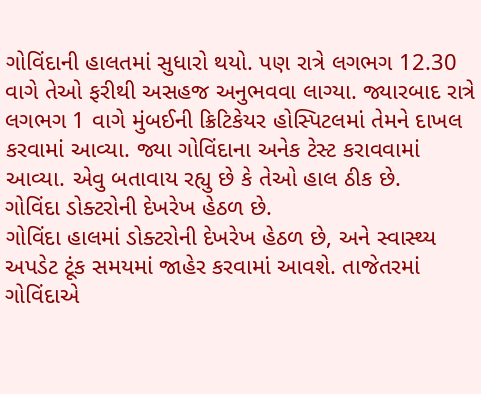ગોવિંદાની હાલતમાં સુધારો થયો. પણ રાત્રે લગભગ 12.30 વાગે તેઓ ફરીથી અસહજ અનુભવવા લાગ્યા. જ્યારબાદ રાત્રે લગભગ 1 વાગે મુંબઈની ક્રિટિકેયર હોસ્પિટલમાં તેમને દાખલ કરવામાં આવ્યા. જ્યા ગોવિંદાના અનેક ટેસ્ટ કરાવવામાં આવ્યા. એવુ બતાવાય રહ્યુ છે કે તેઓ હાલ ઠીક છે.
ગોવિંદા ડોક્ટરોની દેખરેખ હેઠળ છે.
ગોવિંદા હાલમાં ડોક્ટરોની દેખરેખ હેઠળ છે, અને સ્વાસ્થ્ય અપડેટ ટૂંક સમયમાં જાહેર કરવામાં આવશે. તાજેતરમાં ગોવિંદાએ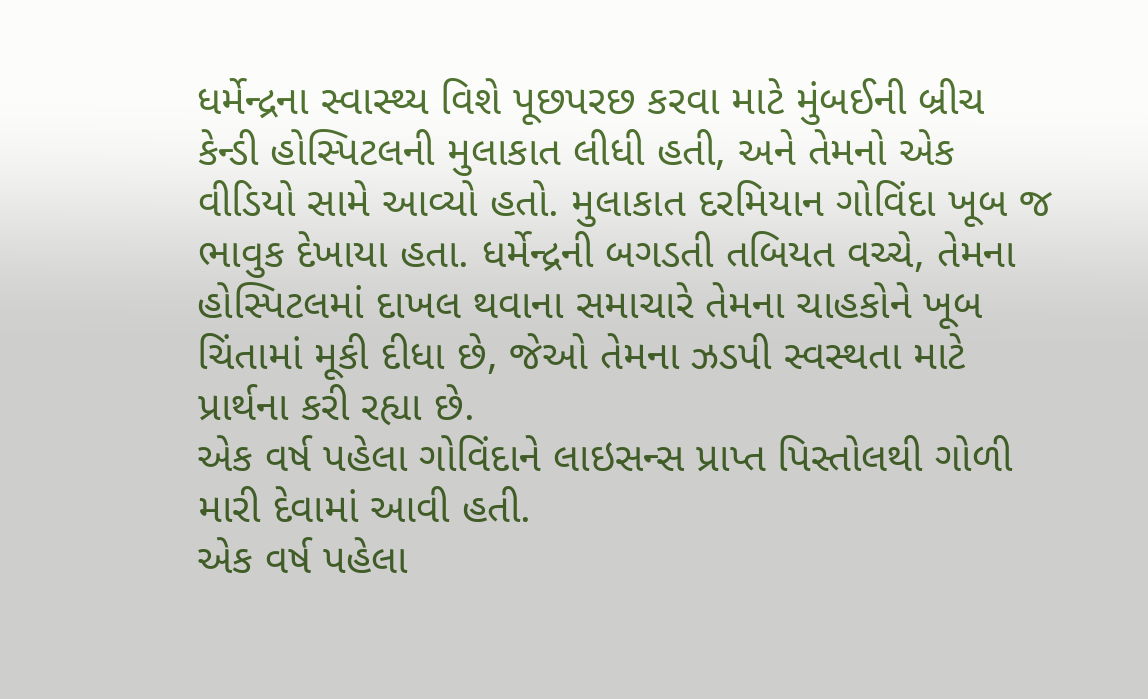ધર્મેન્દ્રના સ્વાસ્થ્ય વિશે પૂછપરછ કરવા માટે મુંબઈની બ્રીચ કેન્ડી હોસ્પિટલની મુલાકાત લીધી હતી, અને તેમનો એક વીડિયો સામે આવ્યો હતો. મુલાકાત દરમિયાન ગોવિંદા ખૂબ જ ભાવુક દેખાયા હતા. ધર્મેન્દ્રની બગડતી તબિયત વચ્ચે, તેમના હોસ્પિટલમાં દાખલ થવાના સમાચારે તેમના ચાહકોને ખૂબ ચિંતામાં મૂકી દીધા છે, જેઓ તેમના ઝડપી સ્વસ્થતા માટે પ્રાર્થના કરી રહ્યા છે.
એક વર્ષ પહેલા ગોવિંદાને લાઇસન્સ પ્રાપ્ત પિસ્તોલથી ગોળી મારી દેવામાં આવી હતી.
એક વર્ષ પહેલા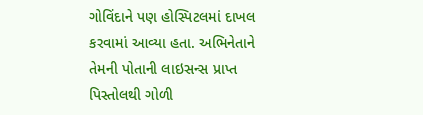ગોવિંદાને પણ હોસ્પિટલમાં દાખલ કરવામાં આવ્યા હતા. અભિનેતાને તેમની પોતાની લાઇસન્સ પ્રાપ્ત પિસ્તોલથી ગોળી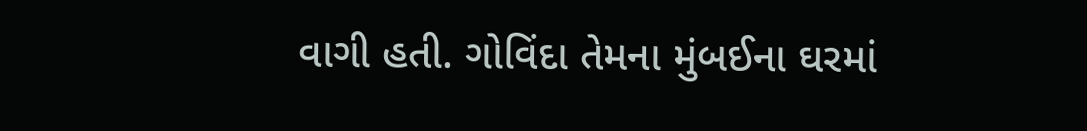વાગી હતી. ગોવિંદા તેમના મુંબઈના ઘરમાં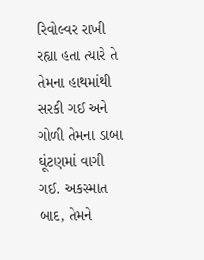રિવોલ્વર રાખી રહ્યા હતા ત્યારે તે તેમના હાથમાંથી સરકી ગઈ અને ગોળી તેમના ડાબા ઘૂંટણમાં વાગી ગઈ. અકસ્માત બાદ, તેમને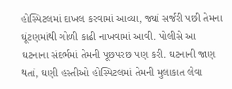હોસ્પિટલમાં દાખલ કરવામાં આવ્યા, જ્યાં સર્જરી પછી તેમના ઘૂંટણમાંથી ગોળી કાઢી નાખવામાં આવી. પોલીસે આ ઘટનાના સંદર્ભમાં તેમની પૂછપરછ પણ કરી. ઘટનાની જાણ થતાં, ઘણી હસ્તીઓ હોસ્પિટલમાં તેમની મુલાકાત લેવા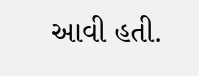આવી હતી.